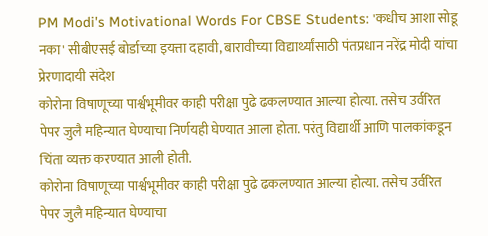PM Modi's Motivational Words For CBSE Students: 'कधीच आशा सोडू नका' सीबीएसई बोर्डाच्या इयत्ता दहावी, बारावीच्या विद्यार्थ्यांसाठी पंतप्रधान नरेंद्र मोदी यांचा प्रेरणादायी संदेश
कोरोना विषाणूच्या पार्श्वभूमीवर काही परीक्षा पुढे ढकलण्यात आल्या होत्या. तसेच उर्वरित पेपर जुलै महिन्यात घेण्याचा निर्णयही घेण्यात आला होता. परंतु विद्यार्थी आणि पालकांकडून चिंता व्यक्त करण्यात आली होती.
कोरोना विषाणूच्या पार्श्वभूमीवर काही परीक्षा पुढे ढकलण्यात आल्या होत्या. तसेच उर्वरित पेपर जुलै महिन्यात घेण्याचा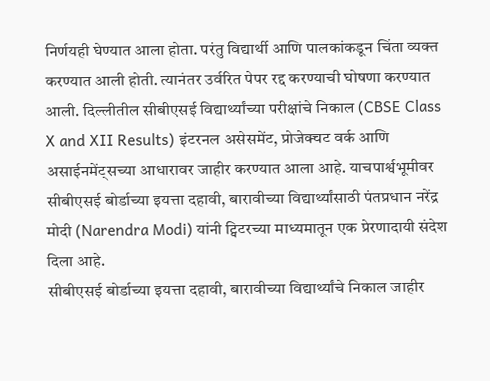निर्णयही घेण्यात आला होता. परंतु विद्यार्थी आणि पालकांकडून चिंता व्यक्त करण्यात आली होती. त्यानंतर उर्वरित पेपर रद्द करण्याची घोषणा करण्यात आली. दिल्लीतील सीबीएसई विद्यार्थ्यांच्या परीक्षांचे निकाल (CBSE Class X and XII Results) इंटरनल असेसमेंट, प्रोजेक्चट वर्क आणि असाईनमेंट्सच्या आधारावर जाहीर करण्यात आला आहे. याचपार्श्वभूमीवर सीबीएसई बोर्डाच्या इयत्ता दहावी, बारावीच्या विद्यार्थ्यांसाठी पंतप्रधान नरेंद्र मोदी (Narendra Modi) यांनी ट्विटरच्या माध्यमातून एक प्रेरणादायी संदेश दिला आहे.
सीबीएसई बोर्डाच्या इयत्ता दहावी, बारावीच्या विद्यार्थ्यांचे निकाल जाहीर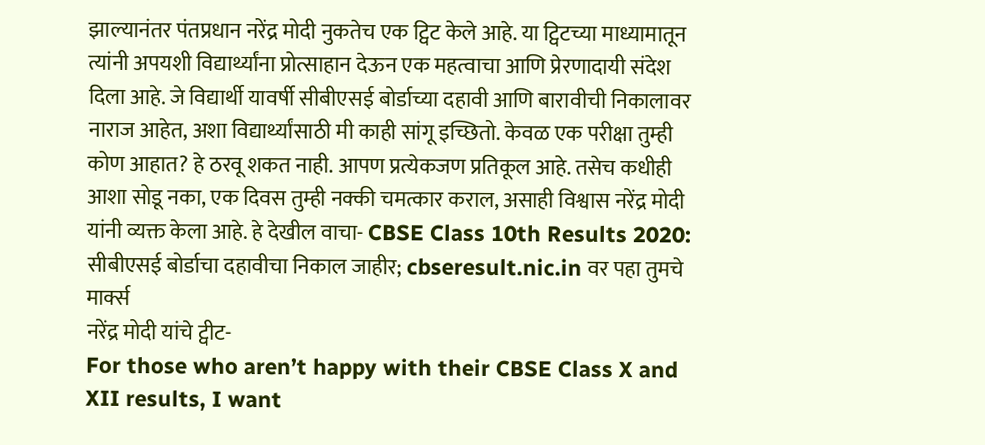झाल्यानंतर पंतप्रधान नरेंद्र मोदी नुकतेच एक ट्विट केले आहे. या ट्विटच्या माध्यामातून त्यांनी अपयशी विद्यार्थ्यांना प्रोत्साहान देऊन एक महत्वाचा आणि प्रेरणादायी संदेश दिला आहे. जे विद्यार्थी यावर्षी सीबीएसई बोर्डाच्या दहावी आणि बारावीची निकालावर नाराज आहेत, अशा विद्यार्थ्यांसाठी मी काही सांगू इच्छितो. केवळ एक परीक्षा तुम्ही कोण आहात? हे ठरवू शकत नाही. आपण प्रत्येकजण प्रतिकूल आहे. तसेच कधीही आशा सोडू नका, एक दिवस तुम्ही नक्की चमत्कार कराल, असाही विश्वास नरेंद्र मोदी यांनी व्यक्त केला आहे. हे देखील वाचा- CBSE Class 10th Results 2020: सीबीएसई बोर्डाचा दहावीचा निकाल जाहीर; cbseresult.nic.in वर पहा तुमचे मार्क्स
नरेंद्र मोदी यांचे ट्वीट-
For those who aren’t happy with their CBSE Class X and XII results, I want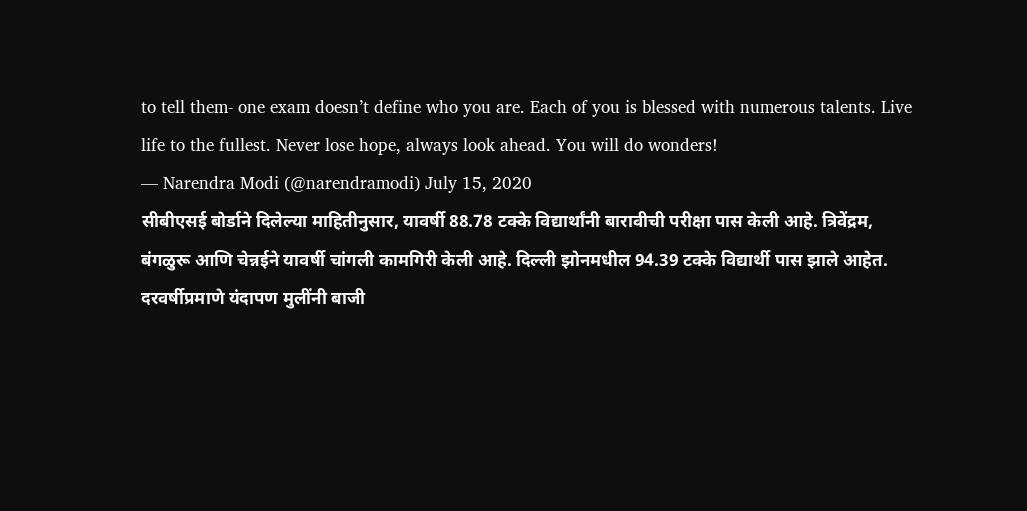to tell them- one exam doesn’t define who you are. Each of you is blessed with numerous talents. Live life to the fullest. Never lose hope, always look ahead. You will do wonders!
— Narendra Modi (@narendramodi) July 15, 2020
सीबीएसई बोर्डाने दिलेल्या माहितीनुसार, यावर्षी 88.78 टक्के विद्यार्थांनी बारावीची परीक्षा पास केली आहे. त्रिवेंद्रम, बंगळुरू आणि चेन्नईने यावर्षी चांगली कामगिरी केली आहे. दिल्ली झोनमधील 94.39 टक्के विद्यार्थी पास झाले आहेत. दरवर्षीप्रमाणे यंदापण मुलींनी बाजी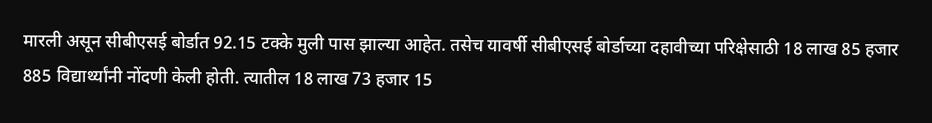मारली असून सीबीएसई बोर्डात 92.15 टक्के मुली पास झाल्या आहेत. तसेच यावर्षी सीबीएसई बोर्डाच्या दहावीच्या परिक्षेसाठी 18 लाख 85 हजार 885 विद्यार्थ्यांनी नोंदणी केली होती. त्यातील 18 लाख 73 हजार 15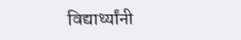विद्यार्थ्यांनी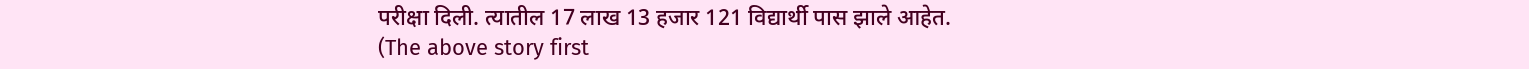परीक्षा दिली. त्यातील 17 लाख 13 हजार 121 विद्यार्थी पास झाले आहेत.
(The above story first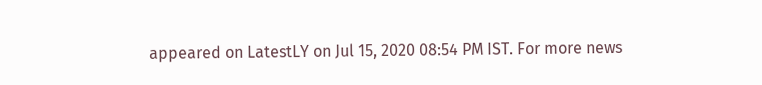appeared on LatestLY on Jul 15, 2020 08:54 PM IST. For more news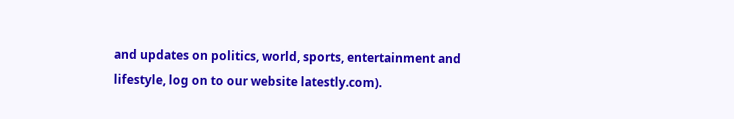and updates on politics, world, sports, entertainment and lifestyle, log on to our website latestly.com).